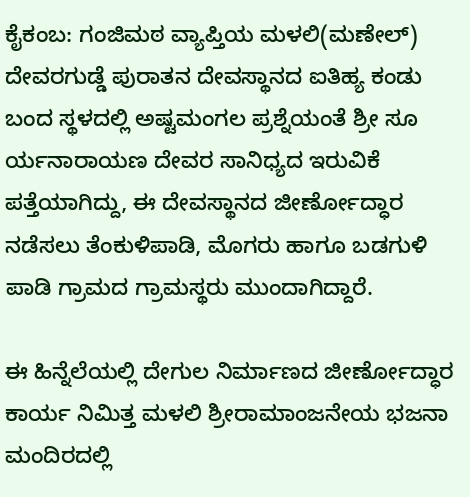ಕೈಕಂಬ: ಗಂಜಿಮಠ ವ್ಯಾಪ್ತಿಯ ಮಳಲಿ(ಮಣೇಲ್) ದೇವರಗುಡ್ಡೆ ಪುರಾತನ ದೇವಸ್ಥಾನದ ಐತಿಹ್ಯ ಕಂಡು ಬಂದ ಸ್ಥಳದಲ್ಲಿ ಅಷ್ಟಮಂಗಲ ಪ್ರಶ್ನೆಯಂತೆ ಶ್ರೀ ಸೂ ರ್ಯನಾರಾಯಣ ದೇವರ ಸಾನಿಧ್ಯದ ಇರುವಿಕೆ ಪತ್ತೆಯಾಗಿದ್ದು, ಈ ದೇವಸ್ಥಾನದ ಜೀರ್ಣೋದ್ಧಾರ ನಡೆಸಲು ತೆಂಕುಳಿಪಾಡಿ, ಮೊಗರು ಹಾಗೂ ಬಡಗುಳಿ ಪಾಡಿ ಗ್ರಾಮದ ಗ್ರಾಮಸ್ಥರು ಮುಂದಾಗಿದ್ದಾರೆ.

ಈ ಹಿನ್ನೆಲೆಯಲ್ಲಿ ದೇಗುಲ ನಿರ್ಮಾಣದ ಜೀರ್ಣೋದ್ಧಾರ ಕಾರ್ಯ ನಿಮಿತ್ತ ಮಳಲಿ ಶ್ರೀರಾಮಾಂಜನೇಯ ಭಜನಾ ಮಂದಿರದಲ್ಲಿ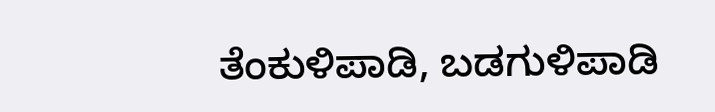ತೆಂಕುಳಿಪಾಡಿ, ಬಡಗುಳಿಪಾಡಿ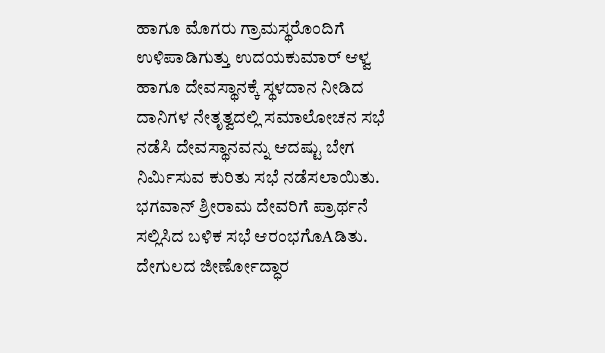ಹಾಗೂ ಮೊಗರು ಗ್ರಾಮಸ್ಥರೊಂದಿಗೆ ಉಳಿಪಾಡಿಗುತ್ತು ಉದಯಕುಮಾರ್ ಆಳ್ವ ಹಾಗೂ ದೇವಸ್ಥಾನಕ್ಕೆ ಸ್ಥಳದಾನ ನೀಡಿದ ದಾನಿಗಳ ನೇತೃತ್ವದಲ್ಲಿ ಸಮಾಲೋಚನ ಸಭೆ ನಡೆಸಿ ದೇವಸ್ಥಾನವನ್ನು ಆದಷ್ಟು ಬೇಗ ನಿರ್ಮಿಸುವ ಕುರಿತು ಸಭೆ ನಡೆಸಲಾಯಿತು.
ಭಗವಾನ್ ಶ್ರೀರಾಮ ದೇವರಿಗೆ ಪ್ರಾರ್ಥನೆ ಸಲ್ಲಿಸಿದ ಬಳಿಕ ಸಭೆ ಆರಂಭಗೊAಡಿತು.
ದೇಗುಲದ ಜೀರ್ಣೋದ್ಧಾರ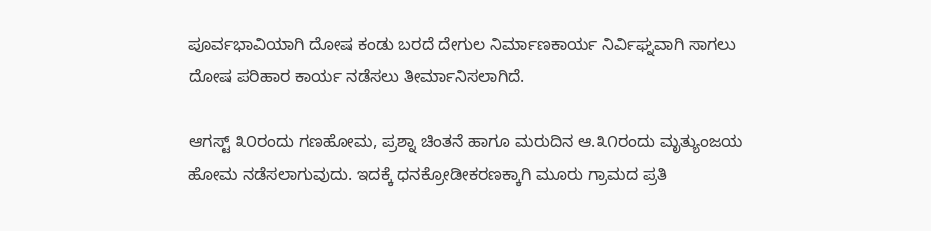ಪೂರ್ವಭಾವಿಯಾಗಿ ದೋಷ ಕಂಡು ಬರದೆ ದೇಗುಲ ನಿರ್ಮಾಣಕಾರ್ಯ ನಿರ್ವಿಘ್ನವಾಗಿ ಸಾಗಲು ದೋಷ ಪರಿಹಾರ ಕಾರ್ಯ ನಡೆಸಲು ತೀರ್ಮಾನಿಸಲಾಗಿದೆ.

ಆಗಸ್ಟ್ ೩೦ರಂದು ಗಣಹೋಮ, ಪ್ರಶ್ನಾ ಚಿಂತನೆ ಹಾಗೂ ಮರುದಿನ ಆ.೩೧ರಂದು ಮೃತ್ಯುಂಜಯ ಹೋಮ ನಡೆಸಲಾಗುವುದು. ಇದಕ್ಕೆ ಧನಕ್ರೋಡೀಕರಣಕ್ಕಾಗಿ ಮೂರು ಗ್ರಾಮದ ಪ್ರತಿ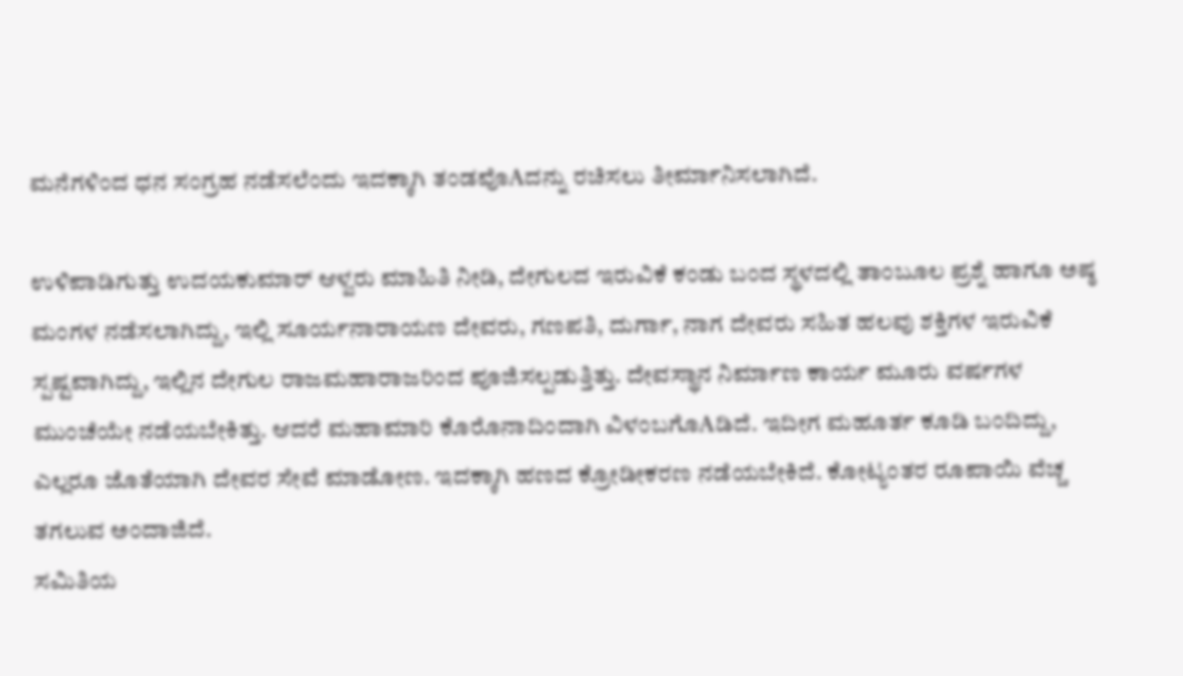ಮನೆಗಳಿಂದ ಧನ ಸಂಗ್ರಹ ನಡೆಸಲೆಂದು ಇದಕ್ಕಾಗಿ ತಂಡವೊAದನ್ನು ರಚಿಸಲು ತೀರ್ಮಾನಿಸಲಾಗಿದೆ.

ಉಳಿಪಾಡಿಗುತ್ತು ಉದಯಕುಮಾರ್ ಆಳ್ವರು ಮಾಹಿತಿ ನೀಡಿ, ದೇಗುಲದ ಇರುವಿಕೆ ಕಂಡು ಬಂದ ಸ್ಥಳದಲ್ಲಿ ತಾಂಬೂಲ ಪ್ರಶ್ನೆ ಹಾಗೂ ಅಷ್ಠ ಮಂಗಳ ನಡೆಸಲಾಗಿದ್ದು, ಇಲ್ಲಿ ಸೂರ್ಯನಾರಾಯಣ ದೇವರು, ಗಣಪತಿ, ದುರ್ಗಾ, ನಾಗ ದೇವರು ಸಹಿತ ಹಲವು ಶಕ್ತಿಗಳ ಇರುವಿಕೆ ಸ್ಪಷ್ಟವಾಗಿದ್ದು, ಇಲ್ಲಿನ ದೇಗುಲ ರಾಜಮಹಾರಾಜರಿಂದ ಪೂಜಿಸಲ್ಪಡುತ್ತಿತ್ತು. ದೇವಸ್ಥಾನ ನಿರ್ಮಾಣ ಕಾರ್ಯ ಮೂರು ವರ್ಷಗಳ ಮುಂಚೆಯೇ ನಡೆಯಬೇಕಿತ್ತು. ಆದರೆ ಮಹಾಮಾರಿ ಕೊರೊನಾದಿಂದಾಗಿ ವಿಳಂಬಗೊAಡಿದೆ. ಇದೀಗ ಮಹೂರ್ತ ಕೂಡಿ ಬಂದಿದ್ದು, ಎಲ್ಲರೂ ಜೊತೆಯಾಗಿ ದೇವರ ಸೇವೆ ಮಾಡೋಣ. ಇದಕ್ಕಾಗಿ ಹಣದ ಕ್ರೋಡೀಕರಣ ನಡೆಯಬೇಕಿದೆ. ಕೋಟ್ಯಂತರ ರೂಪಾಯಿ ವೆಚ್ಚ ತಗಲುವ ಅಂದಾಜಿದೆ.
ಸಮಿತಿಯ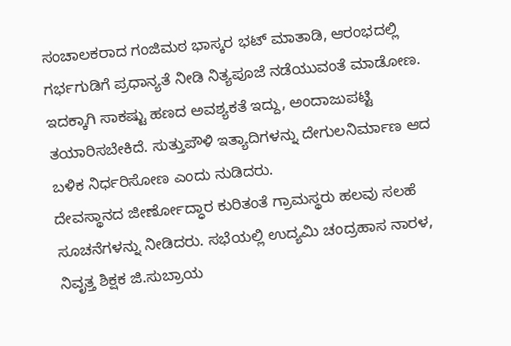ಸಂಚಾಲಕರಾದ ಗಂಜಿಮಠ ಭಾಸ್ಕರ ಭಟ್ ಮಾತಾಡಿ, ಆರಂಭದಲ್ಲಿ ಗರ್ಭಗುಡಿಗೆ ಪ್ರಧಾನ್ಯತೆ ನೀಡಿ ನಿತ್ಯಪೂಜೆ ನಡೆಯುವಂತೆ ಮಾಡೋಣ. ಇದಕ್ಕಾಗಿ ಸಾಕಷ್ಟು ಹಣದ ಅವಶ್ಯಕತೆ ಇದ್ದು, ಅಂದಾಜುಪಟ್ಟಿ ತಯಾರಿಸಬೇಕಿದೆ. ಸುತ್ತುಪೌಳಿ ಇತ್ಯಾದಿಗಳನ್ನು ದೇಗುಲನಿರ್ಮಾಣ ಆದ ಬಳಿಕ ನಿರ್ಧರಿಸೋಣ ಎಂದು ನುಡಿದರು.
ದೇವಸ್ಥಾನದ ಜೀರ್ಣೋದ್ಧಾರ ಕುರಿತಂತೆ ಗ್ರಾಮಸ್ಥರು ಹಲವು ಸಲಹೆ ಸೂಚನೆಗಳನ್ನು ನೀಡಿದರು. ಸಭೆಯಲ್ಲಿ ಉದ್ಯಮಿ ಚಂದ್ರಹಾಸ ನಾರಳ, ನಿವೃತ್ತ ಶಿಕ್ಷಕ ಜಿ.ಸುಬ್ರಾಯ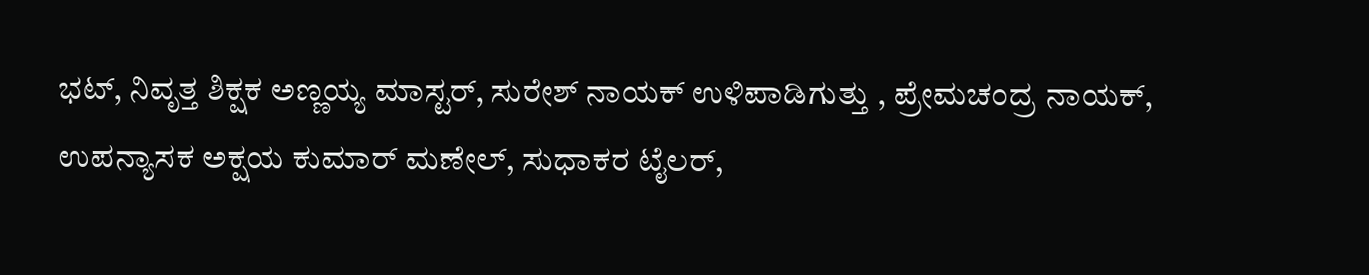ಭಟ್, ನಿವೃತ್ತ ಶಿಕ್ಷಕ ಅಣ್ಣಯ್ಯ ಮಾಸ್ಟರ್, ಸುರೇಶ್ ನಾಯಕ್ ಉಳಿಪಾಡಿಗುತ್ತು , ಪ್ರೇಮಚಂದ್ರ ನಾಯಕ್, ಉಪನ್ಯಾಸಕ ಅಕ್ಷಯ ಕುಮಾರ್ ಮಣೇಲ್, ಸುಧಾಕರ ಟೈಲರ್,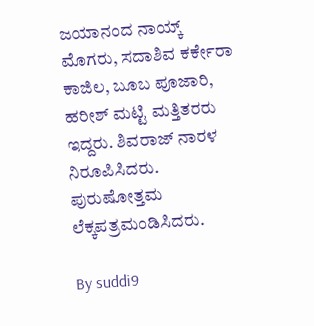ಜಯಾನಂದ ನಾಯ್ಕ್ ಮೊಗರು, ಸದಾಶಿವ ಕರ್ಕೇರಾ ಕಾಜಿಲ, ಬೂಬ ಪೂಜಾರಿ, ಹರೀಶ್ ಮಟ್ಟಿ ಮತ್ತಿತರರು ಇದ್ದರು. ಶಿವರಾಜ್ ನಾರಳ ನಿರೂಪಿಸಿದರು. ಪುರುಷೋತ್ತಮ ಲೆಕ್ಕಪತ್ರಮಂಡಿಸಿದರು.

By suddi9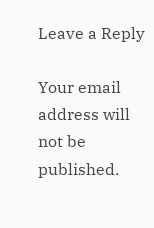Leave a Reply

Your email address will not be published.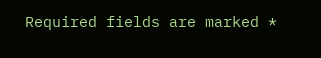Required fields are marked *